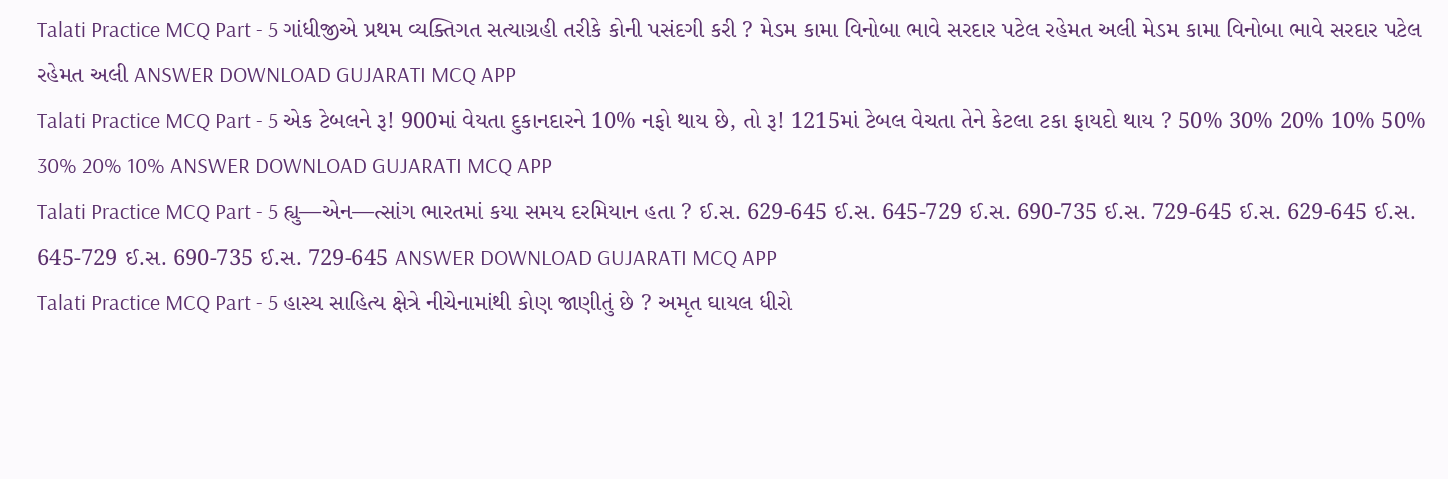Talati Practice MCQ Part - 5 ગાંધીજીએ પ્રથમ વ્યક્તિગત સત્યાગ્રહી તરીકે કોની પસંદગી કરી ? મેડમ કામા વિનોબા ભાવે સરદાર પટેલ રહેમત અલી મેડમ કામા વિનોબા ભાવે સરદાર પટેલ રહેમત અલી ANSWER DOWNLOAD GUJARATI MCQ APP
Talati Practice MCQ Part - 5 એક ટેબલને રૂ! 900માં વેયતા દુકાનદારને 10% નફો થાય છે, તો રૂ! 1215માં ટેબલ વેચતા તેને કેટલા ટકા ફાયદો થાય ? 50% 30% 20% 10% 50% 30% 20% 10% ANSWER DOWNLOAD GUJARATI MCQ APP
Talati Practice MCQ Part - 5 હ્યુ—એન—ત્સાંગ ભારતમાં કયા સમય દરમિયાન હતા ? ઈ.સ. 629-645 ઈ.સ. 645-729 ઈ.સ. 690-735 ઈ.સ. 729-645 ઈ.સ. 629-645 ઈ.સ. 645-729 ઈ.સ. 690-735 ઈ.સ. 729-645 ANSWER DOWNLOAD GUJARATI MCQ APP
Talati Practice MCQ Part - 5 હાસ્ય સાહિત્ય ક્ષેત્રે નીચેનામાંથી કોણ જાણીતું છે ? અમૃત ઘાયલ ધીરો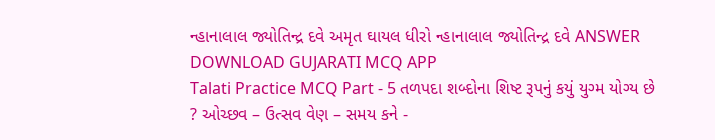ન્હાનાલાલ જ્યોતિન્દ્ર દવે અમૃત ઘાયલ ધીરો ન્હાનાલાલ જ્યોતિન્દ્ર દવે ANSWER DOWNLOAD GUJARATI MCQ APP
Talati Practice MCQ Part - 5 તળપદા શબ્દોના શિષ્ટ રૂપનું કયું યુગ્મ યોગ્ય છે ? ઓચ્છવ – ઉત્સવ વેણ – સમય કને -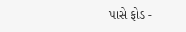પાસે ફોડ -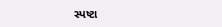સ્પષ્ટા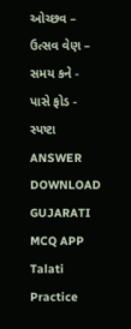ઓચ્છવ – ઉત્સવ વેણ – સમય કને - પાસે ફોડ - સ્પષ્ટા ANSWER DOWNLOAD GUJARATI MCQ APP
Talati Practice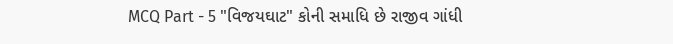MCQ Part - 5 "વિજયઘાટ" કોની સમાધિ છે રાજીવ ગાંધી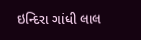ઇન્દિરા ગાંધી લાલ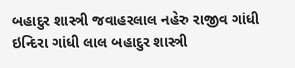બહાદુર શાસ્ત્રી જવાહરલાલ નહેરુ રાજીવ ગાંધી ઇન્દિરા ગાંધી લાલ બહાદુર શાસ્ત્રી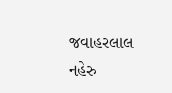જવાહરલાલ નહેરુ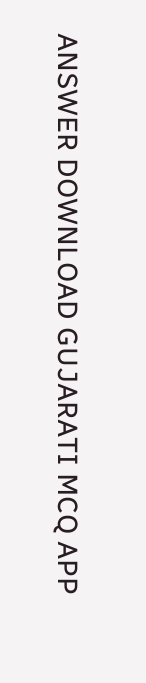ANSWER DOWNLOAD GUJARATI MCQ APP